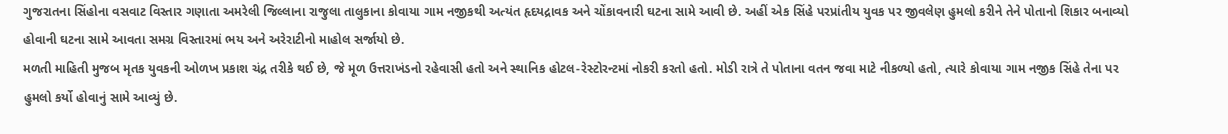ગુજરાતના સિંહોના વસવાટ વિસ્તાર ગણાતા અમરેલી જિલ્લાના રાજુલા તાલુકાના કોવાયા ગામ નજીકથી અત્યંત હૃદયદ્રાવક અને ચોંકાવનારી ઘટના સામે આવી છે. અહીં એક સિંહે પરપ્રાંતીય યુવક પર જીવલેણ હુમલો કરીને તેને પોતાનો શિકાર બનાવ્યો હોવાની ઘટના સામે આવતા સમગ્ર વિસ્તારમાં ભય અને અરેરાટીનો માહોલ સર્જાયો છે.
મળતી માહિતી મુજબ મૃતક યુવકની ઓળખ પ્રકાશ ચંદ્ર તરીકે થઈ છે, જે મૂળ ઉત્તરાખંડનો રહેવાસી હતો અને સ્થાનિક હોટલ-રેસ્ટોરન્ટમાં નોકરી કરતો હતો. મોડી રાત્રે તે પોતાના વતન જવા માટે નીકળ્યો હતો, ત્યારે કોવાયા ગામ નજીક સિંહે તેના પર હુમલો કર્યો હોવાનું સામે આવ્યું છે.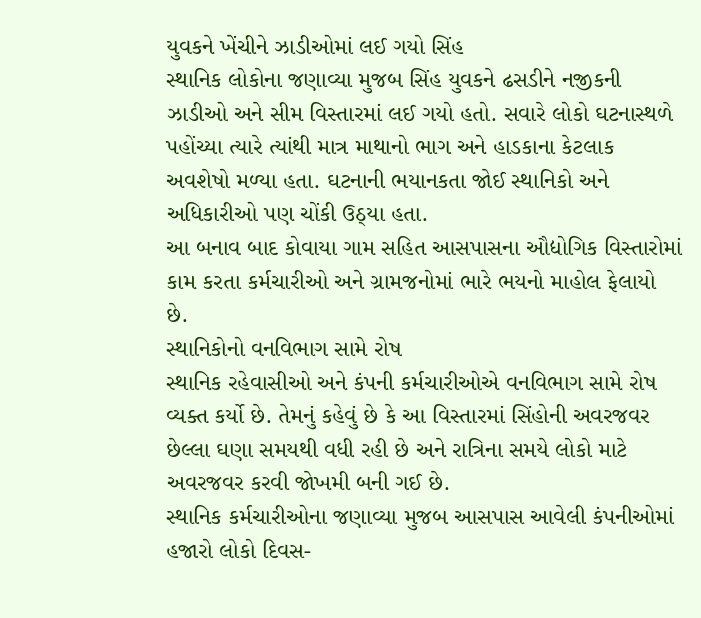યુવકને ખેંચીને ઝાડીઓમાં લઈ ગયો સિંહ
સ્થાનિક લોકોના જણાવ્યા મુજબ સિંહ યુવકને ઢસડીને નજીકની ઝાડીઓ અને સીમ વિસ્તારમાં લઈ ગયો હતો. સવારે લોકો ઘટનાસ્થળે પહોંચ્યા ત્યારે ત્યાંથી માત્ર માથાનો ભાગ અને હાડકાના કેટલાક અવશેષો મળ્યા હતા. ઘટનાની ભયાનકતા જોઈ સ્થાનિકો અને અધિકારીઓ પણ ચોંકી ઉઠ્યા હતા.
આ બનાવ બાદ કોવાયા ગામ સહિત આસપાસના ઔદ્યોગિક વિસ્તારોમાં કામ કરતા કર્મચારીઓ અને ગ્રામજનોમાં ભારે ભયનો માહોલ ફેલાયો છે.
સ્થાનિકોનો વનવિભાગ સામે રોષ
સ્થાનિક રહેવાસીઓ અને કંપની કર્મચારીઓએ વનવિભાગ સામે રોષ વ્યક્ત કર્યો છે. તેમનું કહેવું છે કે આ વિસ્તારમાં સિંહોની અવરજવર છેલ્લા ઘણા સમયથી વધી રહી છે અને રાત્રિના સમયે લોકો માટે અવરજવર કરવી જોખમી બની ગઈ છે.
સ્થાનિક કર્મચારીઓના જણાવ્યા મુજબ આસપાસ આવેલી કંપનીઓમાં હજારો લોકો દિવસ-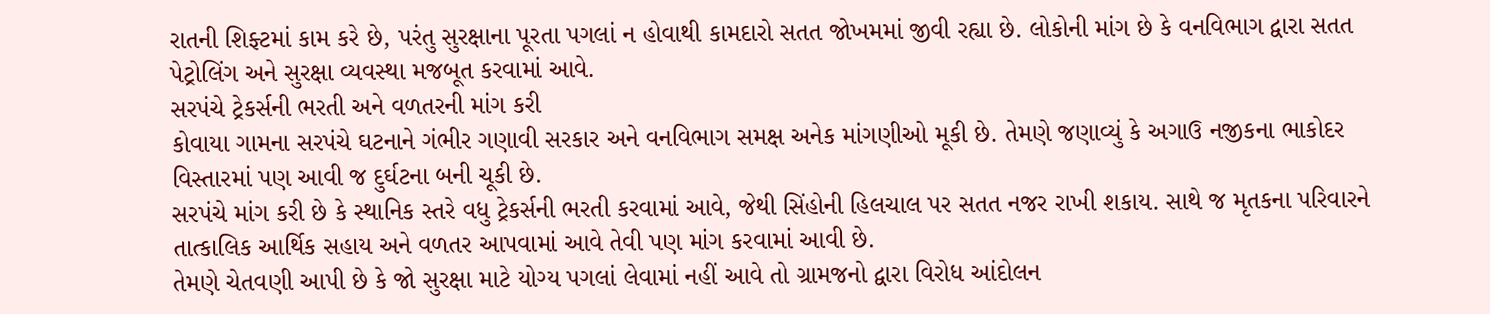રાતની શિફ્ટમાં કામ કરે છે, પરંતુ સુરક્ષાના પૂરતા પગલાં ન હોવાથી કામદારો સતત જોખમમાં જીવી રહ્યા છે. લોકોની માંગ છે કે વનવિભાગ દ્વારા સતત પેટ્રોલિંગ અને સુરક્ષા વ્યવસ્થા મજબૂત કરવામાં આવે.
સરપંચે ટ્રેકર્સની ભરતી અને વળતરની માંગ કરી
કોવાયા ગામના સરપંચે ઘટનાને ગંભીર ગણાવી સરકાર અને વનવિભાગ સમક્ષ અનેક માંગણીઓ મૂકી છે. તેમણે જણાવ્યું કે અગાઉ નજીકના ભાકોદર વિસ્તારમાં પણ આવી જ દુર્ઘટના બની ચૂકી છે.
સરપંચે માંગ કરી છે કે સ્થાનિક સ્તરે વધુ ટ્રેકર્સની ભરતી કરવામાં આવે, જેથી સિંહોની હિલચાલ પર સતત નજર રાખી શકાય. સાથે જ મૃતકના પરિવારને તાત્કાલિક આર્થિક સહાય અને વળતર આપવામાં આવે તેવી પણ માંગ કરવામાં આવી છે.
તેમણે ચેતવણી આપી છે કે જો સુરક્ષા માટે યોગ્ય પગલાં લેવામાં નહીં આવે તો ગ્રામજનો દ્વારા વિરોધ આંદોલન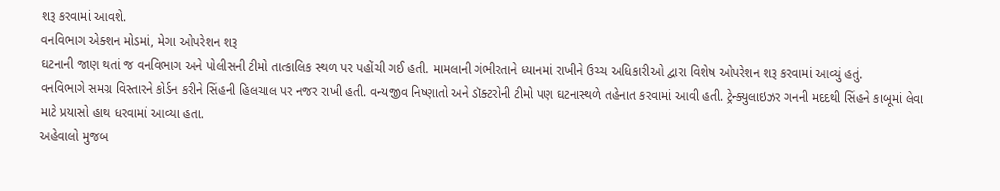શરૂ કરવામાં આવશે.
વનવિભાગ એક્શન મોડમાં, મેગા ઓપરેશન શરૂ
ઘટનાની જાણ થતાં જ વનવિભાગ અને પોલીસની ટીમો તાત્કાલિક સ્થળ પર પહોંચી ગઈ હતી. મામલાની ગંભીરતાને ધ્યાનમાં રાખીને ઉચ્ચ અધિકારીઓ દ્વારા વિશેષ ઓપરેશન શરૂ કરવામાં આવ્યું હતું.
વનવિભાગે સમગ્ર વિસ્તારને કોર્ડન કરીને સિંહની હિલચાલ પર નજર રાખી હતી. વન્યજીવ નિષ્ણાતો અને ડૉક્ટરોની ટીમો પણ ઘટનાસ્થળે તહેનાત કરવામાં આવી હતી. ટ્રેન્ક્યુલાઇઝર ગનની મદદથી સિંહને કાબૂમાં લેવા માટે પ્રયાસો હાથ ધરવામાં આવ્યા હતા.
અહેવાલો મુજબ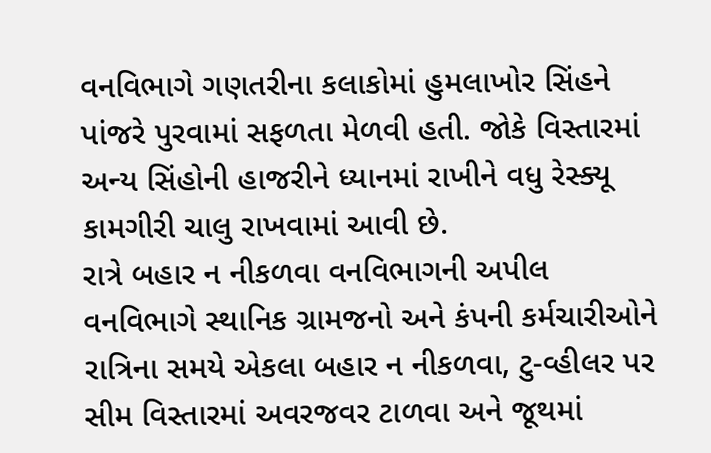વનવિભાગે ગણતરીના કલાકોમાં હુમલાખોર સિંહને પાંજરે પુરવામાં સફળતા મેળવી હતી. જોકે વિસ્તારમાં અન્ય સિંહોની હાજરીને ધ્યાનમાં રાખીને વધુ રેસ્ક્યૂ કામગીરી ચાલુ રાખવામાં આવી છે.
રાત્રે બહાર ન નીકળવા વનવિભાગની અપીલ
વનવિભાગે સ્થાનિક ગ્રામજનો અને કંપની કર્મચારીઓને રાત્રિના સમયે એકલા બહાર ન નીકળવા, ટુ-વ્હીલર પર સીમ વિસ્તારમાં અવરજવર ટાળવા અને જૂથમાં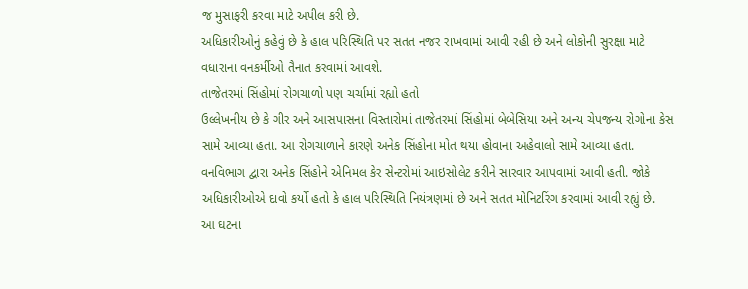જ મુસાફરી કરવા માટે અપીલ કરી છે.
અધિકારીઓનું કહેવું છે કે હાલ પરિસ્થિતિ પર સતત નજર રાખવામાં આવી રહી છે અને લોકોની સુરક્ષા માટે વધારાના વનકર્મીઓ તૈનાત કરવામાં આવશે.
તાજેતરમાં સિંહોમાં રોગચાળો પણ ચર્ચામાં રહ્યો હતો
ઉલ્લેખનીય છે કે ગીર અને આસપાસના વિસ્તારોમાં તાજેતરમાં સિંહોમાં બેબેસિયા અને અન્ય ચેપજન્ય રોગોના કેસ સામે આવ્યા હતા. આ રોગચાળાને કારણે અનેક સિંહોના મોત થયા હોવાના અહેવાલો સામે આવ્યા હતા.
વનવિભાગ દ્વારા અનેક સિંહોને એનિમલ કેર સેન્ટરોમાં આઇસોલેટ કરીને સારવાર આપવામાં આવી હતી. જોકે અધિકારીઓએ દાવો કર્યો હતો કે હાલ પરિસ્થિતિ નિયંત્રણમાં છે અને સતત મોનિટરિંગ કરવામાં આવી રહ્યું છે.
આ ઘટના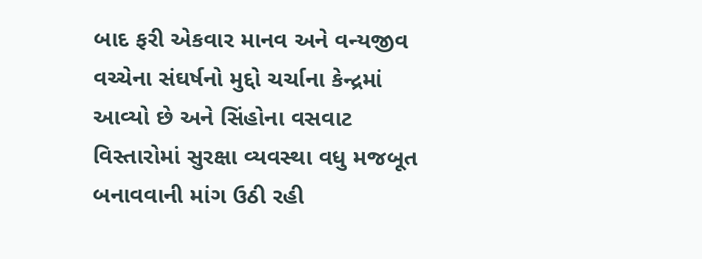બાદ ફરી એકવાર માનવ અને વન્યજીવ વચ્ચેના સંઘર્ષનો મુદ્દો ચર્ચાના કેન્દ્રમાં આવ્યો છે અને સિંહોના વસવાટ વિસ્તારોમાં સુરક્ષા વ્યવસ્થા વધુ મજબૂત બનાવવાની માંગ ઉઠી રહી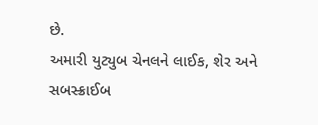છે.
અમારી યુટ્યુબ ચેનલને લાઈક, શેર અને સબસ્ક્રાઈબ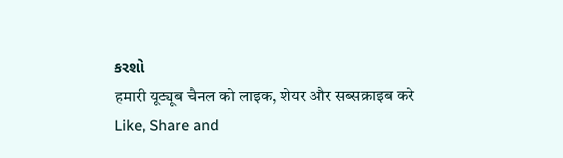કરશો
हमारी यूट्यूब चैनल को लाइक, शेयर और सब्सक्राइब करे
Like, Share and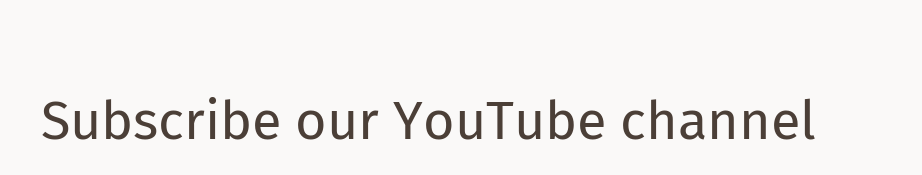Subscribe our YouTube channel